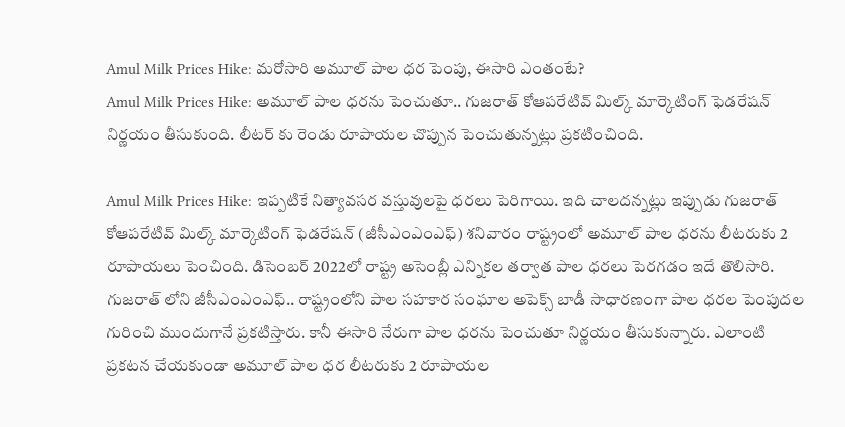Amul Milk Prices Hike: మరోసారి అమూల్ పాల ధర పెంపు, ఈసారి ఎంతంటే?
Amul Milk Prices Hike: అమూల్ పాల ధరను పెంచుతూ.. గుజరాత్ కోఆపరేటివ్ మిల్క్ మార్కెటింగ్ ఫెడరేషన్ నిర్ణయం తీసుకుంది. లీటర్ కు రెండు రూపాయల చొప్పున పెంచుతున్నట్లు ప్రకటించింది.

Amul Milk Prices Hike: ఇప్పటికే నిత్యావసర వస్తువులపై ధరలు పెరిగాయి. ఇది చాలదన్నట్లు ఇప్పుడు గుజరాత్ కోఆపరేటివ్ మిల్క్ మార్కెటింగ్ ఫెడరేషన్ (జీసీఎంఎంఎఫ్) శనివారం రాష్ట్రంలో అమూల్ పాల ధరను లీటరుకు 2 రూపాయలు పెంచింది. డిసెంబర్ 2022లో రాష్ట్ర అసెంబ్లీ ఎన్నికల తర్వాత పాల ధరలు పెరగడం ఇదే తొలిసారి. గుజరాత్ లోని జీసీఎంఎంఎఫ్.. రాష్ట్రంలోని పాల సహకార సంఘాల అపెక్స్ బాడీ సాధారణంగా పాల ధరల పెంపుదల గురించి ముందుగానే ప్రకటిస్తారు. కానీ ఈసారి నేరుగా పాల ధరను పెంచుతూ నిర్ణయం తీసుకున్నారు. ఎలాంటి ప్రకటన చేయకుండా అమూల్ పాల ధర లీటరుకు 2 రూపాయల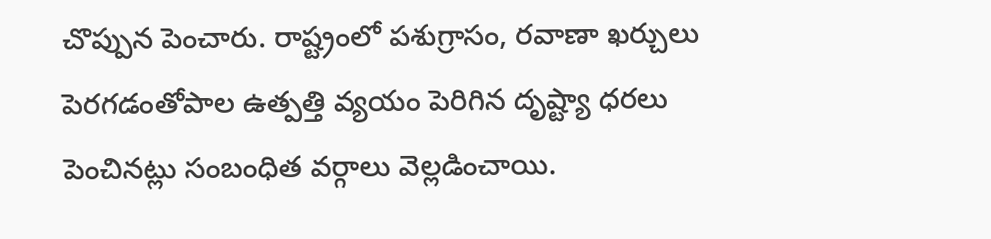చొప్పున పెంచారు. రాష్ట్రంలో పశుగ్రాసం, రవాణా ఖర్చులు పెరగడంతోపాల ఉత్పత్తి వ్యయం పెరిగిన దృష్ట్యా ధరలు పెంచినట్లు సంబంధిత వర్గాలు వెల్లడించాయి.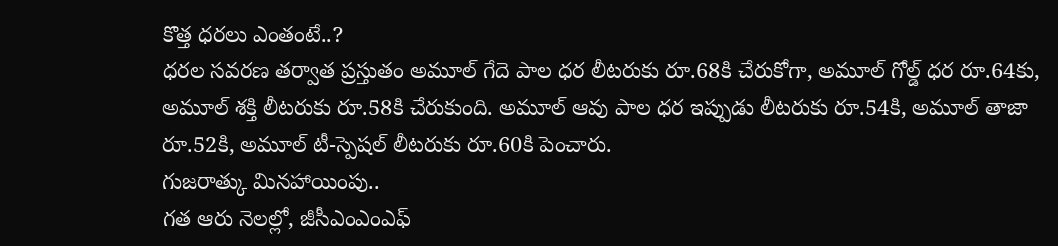కొత్త ధరలు ఎంతంటే..?
ధరల సవరణ తర్వాత ప్రస్తుతం అమూల్ గేదె పాల ధర లీటరుకు రూ.68కి చేరుకోగా, అమూల్ గోల్డ్ ధర రూ.64కు, అమూల్ శక్తి లీటరుకు రూ.58కి చేరుకుంది. అమూల్ ఆవు పాల ధర ఇప్పుడు లీటరుకు రూ.54కి, అమూల్ తాజా రూ.52కి, అమూల్ టీ-స్పెషల్ లీటరుకు రూ.60కి పెంచారు.
గుజరాత్కు మినహాయింపు..
గత ఆరు నెలల్లో, జీసీఎంఎంఎఫ్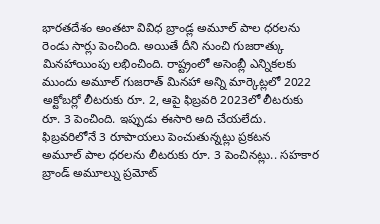భారతదేశం అంతటా వివిధ బ్రాండ్ల అమూల్ పాల ధరలను రెండు సార్లు పెంచింది. అయితే దీని నుంచి గుజరాత్కు మినహాయింపు లభించింది. రాష్ట్రంలో అసెంబ్లీ ఎన్నికలకు ముందు అమూల్ గుజరాత్ మినహా అన్ని మార్కెట్లలో 2022 అక్టోబర్లో లీటరుకు రూ. 2, ఆపై ఫిబ్రవరి 2023లో లీటరుకు రూ. 3 పెంచింది. ఇప్పుడు ఈసారి అది చేయలేదు.
ఫిబ్రవరిలోనే 3 రూపాయలు పెంచుతున్నట్లు ప్రకటన
అమూల్ పాల ధరలను లీటరుకు రూ. 3 పెంచినట్లు.. సహకార బ్రాండ్ అమూల్ను ప్రమోట్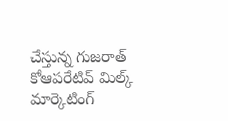చేస్తున్న గుజరాత్ కోఆపరేటివ్ మిల్క్ మార్కెటింగ్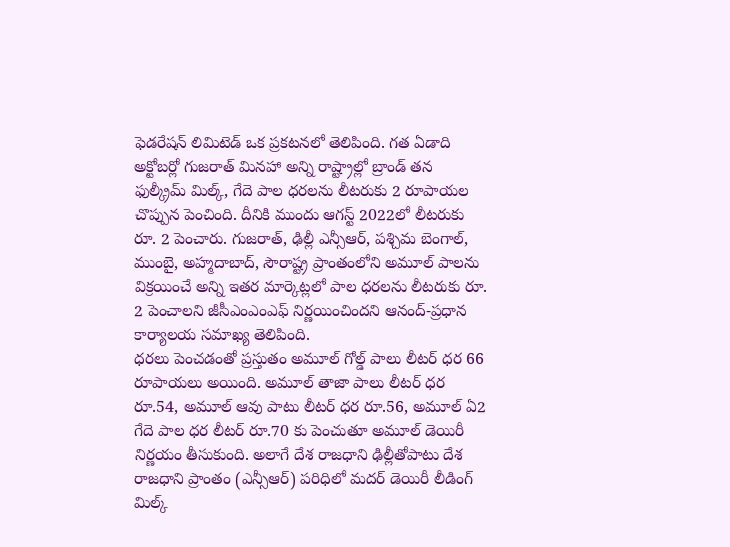ఫెడరేషన్ లిమిటెడ్ ఒక ప్రకటనలో తెలిపింది. గత ఏడాది అక్టోబర్లో గుజరాత్ మినహా అన్ని రాష్ట్రాల్లో బ్రాండ్ తన ఫుల్క్రీమ్ మిల్క్, గేదె పాల ధరలను లీటరుకు 2 రూపాయల చొప్పున పెంచింది. దీనికి ముందు ఆగస్ట్ 2022లో లీటరుకు రూ. 2 పెంచారు. గుజరాత్, ఢిల్లీ ఎన్సీఆర్, పశ్చిమ బెంగాల్, ముంబై, అహ్మదాబాద్, సౌరాష్ట్ర ప్రాంతంలోని అమూల్ పాలను విక్రయించే అన్ని ఇతర మార్కెట్లలో పాల ధరలను లీటరుకు రూ. 2 పెంచాలని జీసీఎంఎంఎఫ్ నిర్ణయించిందని ఆనంద్-ప్రధాన కార్యాలయ సమాఖ్య తెలిపింది.
ధరలు పెంచడంతో ప్రస్తుతం అమూల్ గోల్డ్ పాలు లీటర్ ధర 66 రూపాయలు అయింది. అమూల్ తాజా పాలు లీటర్ ధర రూ.54, అమూల్ ఆవు పాటు లీటర్ ధర రూ.56, అమూల్ ఏ2 గేదె పాల ధర లీటర్ రూ.70 కు పెంచుతూ అమూల్ డెయిరీ నిర్ణయం తీసుకుంది. అలాగే దేశ రాజధాని ఢిల్లీతోపాటు దేశ రాజధాని ప్రాంతం (ఎన్సీఆర్) పరిధిలో మదర్ డెయిరీ లీడింగ్ మిల్క్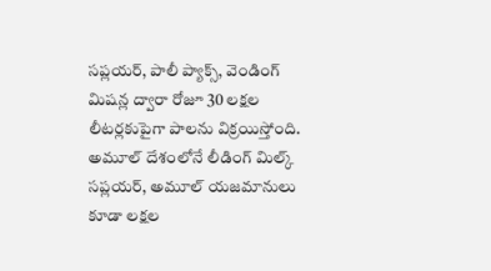సప్లయర్, పాలీ ప్యాక్స్, వెండింగ్ మిషన్ల ద్వారా రోజూ 30 లక్షల లీటర్లకుపైగా పాలను విక్రయిస్తోంది. అమూల్ దేశంలోనే లీడింగ్ మిల్క్ సప్లయర్, అమూల్ యజమానులు కూడా లక్షల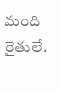మంది రైతులే.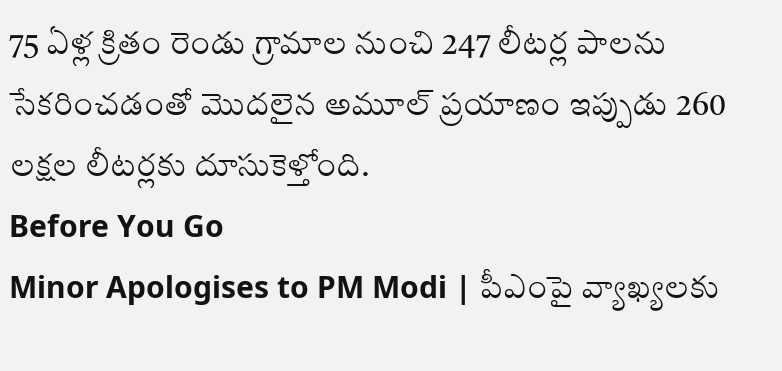75 ఏళ్ల క్రితం రెండు గ్రామాల నుంచి 247 లీటర్ల పాలను సేకరించడంతో మొదలైన అమూల్ ప్రయాణం ఇప్పుడు 260 లక్షల లీటర్లకు దూసుకెళ్తోంది.
Before You Go
Minor Apologises to PM Modi | పీఎంపై వ్యాఖ్యలకు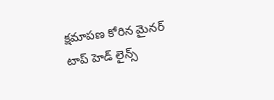క్షమాపణ కోరిన మైనర్
టాప్ హెడ్ లైన్స్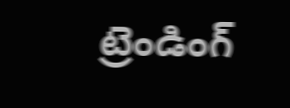ట్రెండింగ్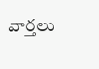వార్తలు